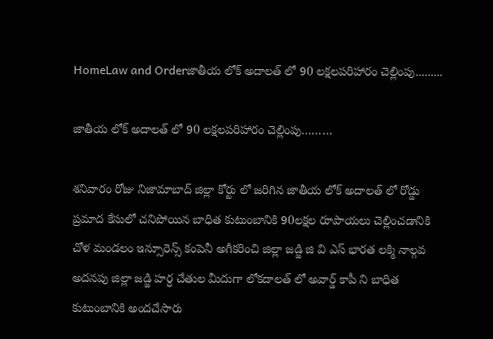HomeLaw and Orderజాతీయ లోక్ అదాలత్ లో 90 లక్షలపరిహారం చెల్లింపు.........

జాతీయ లోక్ అదాలత్ లో 90 లక్షలపరిహారం చెల్లింపు………

శనివారం రోజు నిజామాబాద్ జిల్లా కోర్టు లో జరిగిన జాతీయ లోక్ అదాలత్ లో రోడ్డు ప్రమాద కేసులో చనిపోయిన బాధిత కుటుంబానికి 90లక్షల రూపాయలు చెల్లించడానికి చోళ మండలం ఇన్సూరెన్స్ కంపెనీ అగీకరించి జిల్లా జడ్జి జి వి ఎస్ భారత లక్మి నాల్గవ అదనపు జిల్లా జడ్జి హర్ధ చేతుల మీదుగా లోకదాలత్ లో అవార్డ్ కాపీ ని బాధిత కుటుంబానికి అందచేసారు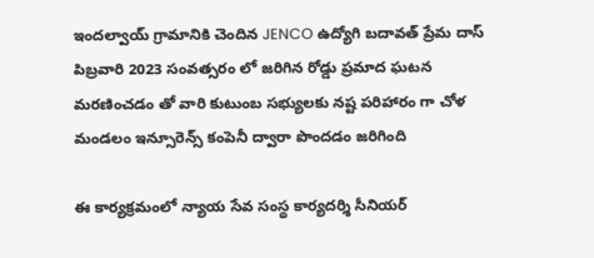ఇందల్వాయ్ గ్రామానికి చెందిన JENCO ఉద్యోగి బదావత్ ప్రేమ దాస్ పిబ్రవారి 2023 సంవత్సరం లో జరిగిన రోడ్డు ప్రమాద ఘటన మరణించడం తో వారి కుటుంబ సభ్యులకు నష్ట పరిహారం గా చోళ మండలం ఇన్సూరెన్స్ కంపెనీ ద్వారా పొందడం జరిగింది

ఈ కార్యక్రమంలో న్యాయ సేవ సంస్థ కార్యదర్శి సీనియర్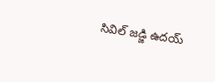సివిల్ జడ్జి ఉదయ్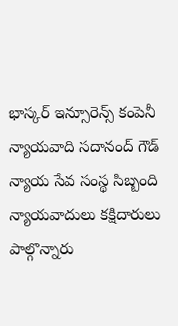భాస్కర్ ఇన్సూరెన్స్ కంపెనీ న్యాయవాది సదానంద్ గౌడ్ న్యాయ సేవ సంస్థ సిబ్బంది న్యాయవాదులు కక్షిదారులు పాల్గొన్నారు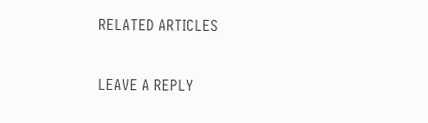RELATED ARTICLES

LEAVE A REPLY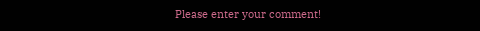Please enter your comment!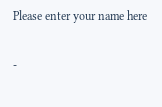Please enter your name here

-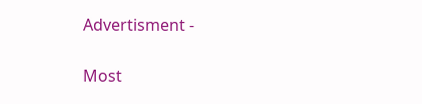Advertisment -

Most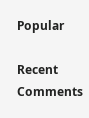Popular

Recent Comments